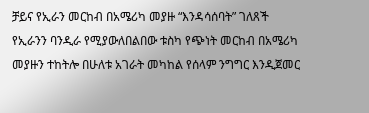ቻይና የኢራን መርከብ በአሜሪካ መያዙ “እንዳሳሰባት” ገለጸች
የኢራንን ባንዲራ የሚያውለበልበው ቱስካ የጭነት መርከብ በአሜሪካ መያዙን ተከትሎ በሁለቱ አገራት መካከል የሰላም ንግግር እንዲጀመር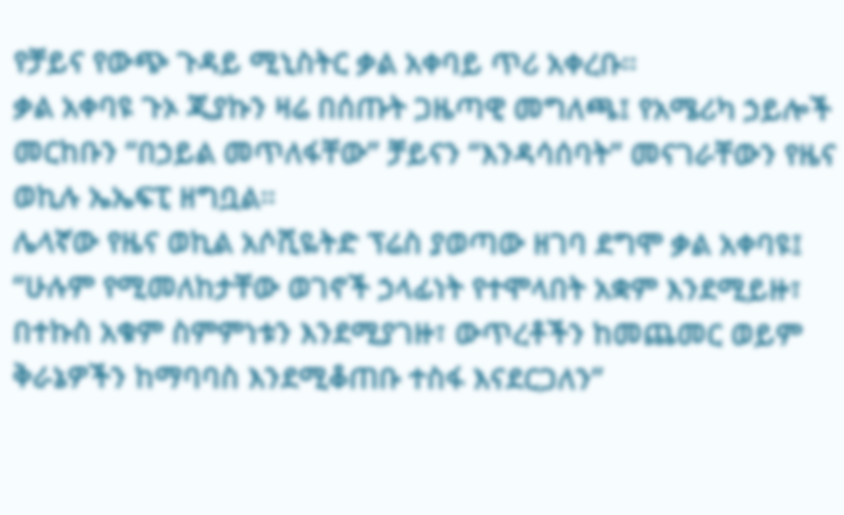የቻይና የውጭ ጉዳይ ሚኒስትር ቃል አቀባይ ጥሪ አቀረቡ።
ቃል አቀባዩ ጉኦ ጂያኩን ዛሬ በሰጡት ጋዜጣዊ መግለጫ፤ የአሜሪካ ኃይሎች መርከቡን “በኃይል መጥለፋቸው” ቻይናን “እንዳሳሰባት” መናገራቸውን የዜና ወኪሉ ኤኤፍፒ ዘግቧል።
ሌላኛው የዜና ወኪል አሶሺዬትድ ፕሬስ ያወጣው ዘገባ ደግሞ ቃል አቀባዩ፤ “ሁሉም የሚመለከታቸው ወገኖች ኃላፊነት የተሞላበት አቋም እንደሚይዙ፣ በተኩስ አቁም ስምምነቱን እንደሚያገዙ፣ ውጥረቶችን ከመጨመር ወይም ቅራኔዎችን ከማባባስ እንደሚቆጠቡ ተስፋ እናደርጋለን”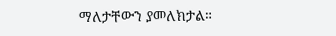ማለታቸውን ያመለክታል።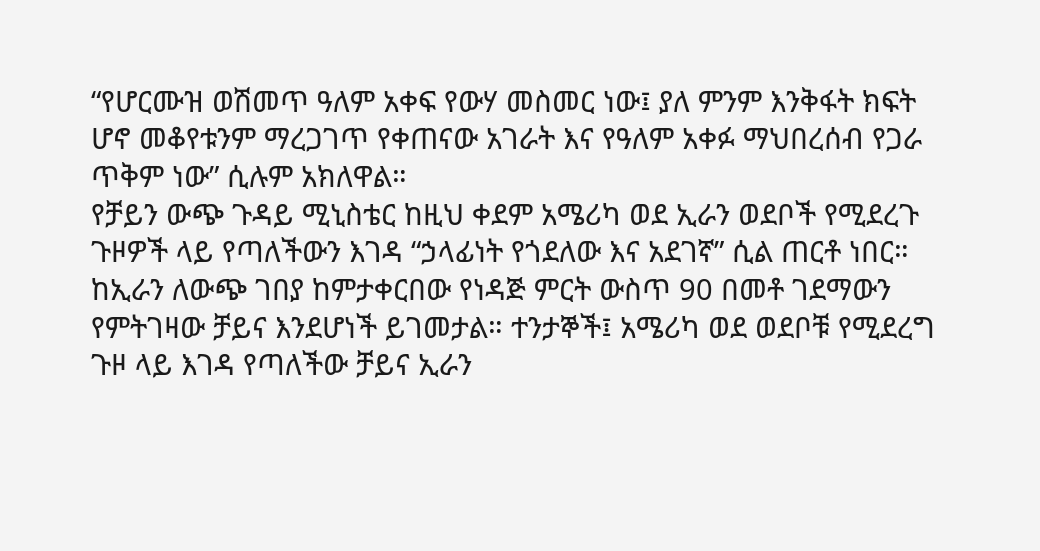“የሆርሙዝ ወሽመጥ ዓለም አቀፍ የውሃ መስመር ነው፤ ያለ ምንም እንቅፋት ክፍት ሆኖ መቆየቱንም ማረጋገጥ የቀጠናው አገራት እና የዓለም አቀፉ ማህበረሰብ የጋራ ጥቅም ነው” ሲሉም አክለዋል።
የቻይን ውጭ ጉዳይ ሚኒስቴር ከዚህ ቀደም አሜሪካ ወደ ኢራን ወደቦች የሚደረጉ ጉዞዎች ላይ የጣለችውን እገዳ “ኃላፊነት የጎደለው እና አደገኛ” ሲል ጠርቶ ነበር።
ከኢራን ለውጭ ገበያ ከምታቀርበው የነዳጅ ምርት ውስጥ 90 በመቶ ገደማውን የምትገዛው ቻይና እንደሆነች ይገመታል። ተንታኞች፤ አሜሪካ ወደ ወደቦቹ የሚደረግ ጉዞ ላይ እገዳ የጣለችው ቻይና ኢራን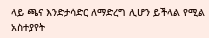ላይ ጫና እንድታሳድር ለማድረግ ሊሆን ይችላል የሚል አስተያየት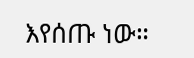እየሰጡ ነው።